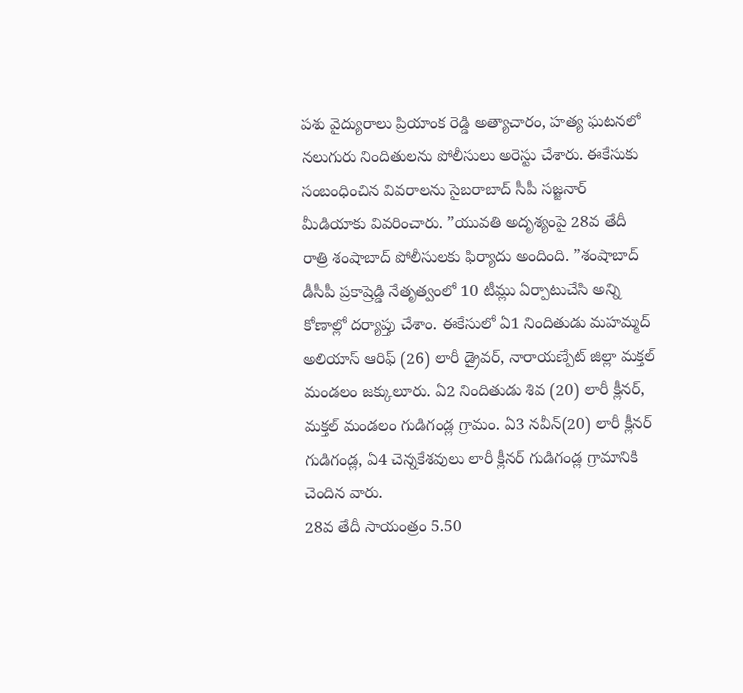పశు వైద్యురాలు ప్రియాంక రెడ్డి అత్యాచారం, హత్య ఘటనలో నలుగురు నిందితులను పోలీసులు అరెస్టు చేశారు. ఈకేసుకు సంబంధించిన వివరాలను సైబరాబాద్ సీపీ సజ్జనార్ మీడియాకు వివరించారు. ”యువతి అదృశ్యంపై 28వ తేదీ రాత్రి శంషాబాద్ పోలీసులకు ఫిర్యాదు అందింది. ”శంషాబాద్ డీసీపీ ప్రకాష్రెడ్డి నేతృత్వంలో 10 టీమ్లు ఏర్పాటుచేసి అన్ని కోణాల్లో దర్యాప్తు చేశాం. ఈకేసులో ఏ1 నిందితుడు మహమ్మద్ అలియాస్ ఆరిఫ్ (26) లారీ డ్రైవర్, నారాయణ్పేట్ జిల్లా మక్తల్ మండలం జక్కులూరు. ఏ2 నిందితుడు శివ (20) లారీ క్లీనర్, మక్తల్ మండలం గుడిగండ్ల గ్రామం. ఏ3 నవీన్(20) లారీ క్లీనర్ గుడిగండ్ల, ఏ4 చెన్నకేశవులు లారీ క్లీనర్ గుడిగండ్ల గ్రామానికి చెందిన వారు.
28వ తేదీ సాయంత్రం 5.50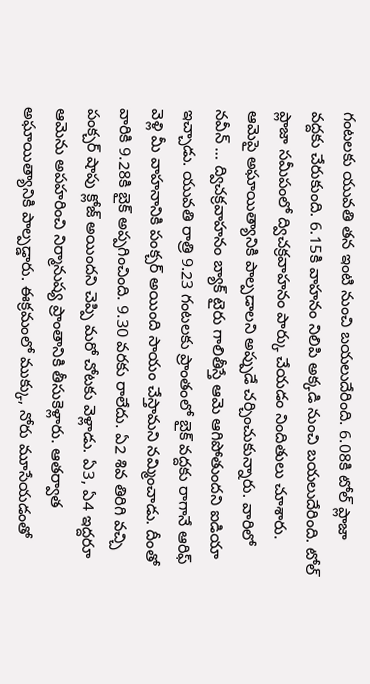గంటలకు యువతి తన ఇంటి నుంచి బయలుదేరింది. 6.08కి టోల్ ప్లాజా వద్దకు చేరుకుంది. 6.15కి వాహనం నిలిపి అక్కడి నుంచి బయలుదేరింది. టోల్ ప్లాజా సమీపంలో ద్విచక్రవాహనం పార్కు చేయడం నిందితులు చూశారు. ఆమెపై అఘాయిత్యానికి పాల్పడాలని అప్పుడే చర్చించుకున్నారు. వారిలో నవీన్ … ద్విచక్రవాహనం బ్యాక్ టైరు గాలితీస్తే ఆమె ఆగిపోతుందని ఐడియా ఇచ్చాడు. యువతి రాత్రి 9.23 గంటలకు ప్రాంతంలో బైక్ వద్దకు రాగానే ఆరిఫ్ వెళ్లి మీ వాహనానికి పంక్చర్ అయింది సాయం చేస్తామని నమ్మించాడు. దీంతో వారికి 9.28కి బైక్ అప్పగించింది. 9.30 వరకు రాలేదు. ఏ2 శివ తిరిగి వచ్చి పంక్చర్ షాపు క్లోజ్ అయిందని చెప్పి మరో చోటకు వెళ్లాడు. ఏ3, ఏ4 ఇద్దరూ ఆమెను అపహరించి నిర్మానుష్య ప్రాంతానికి తీసుకెళ్లారు. ఆతర్వాత అఘాయిత్యానికి పాల్పడ్డారు. ఈక్రమంలో ముక్కు, నోరు మూసేయడంతో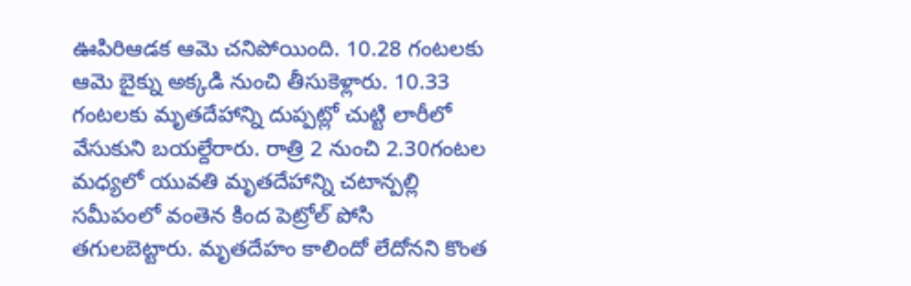ఊపిరిఆడక ఆమె చనిపోయింది. 10.28 గంటలకు ఆమె బైక్ను అక్కడి నుంచి తీసుకెళ్లారు. 10.33 గంటలకు మృతదేహాన్ని దుప్పట్లో చుట్టి లారీలో వేసుకుని బయల్దేరారు. రాత్రి 2 నుంచి 2.30గంటల మధ్యలో యువతి మృతదేహాన్ని చటాన్పల్లి సమీపంలో వంతెన కింద పెట్రోల్ పోసి తగులబెట్టారు. మృతదేహం కాలిందో లేదోనని కొంత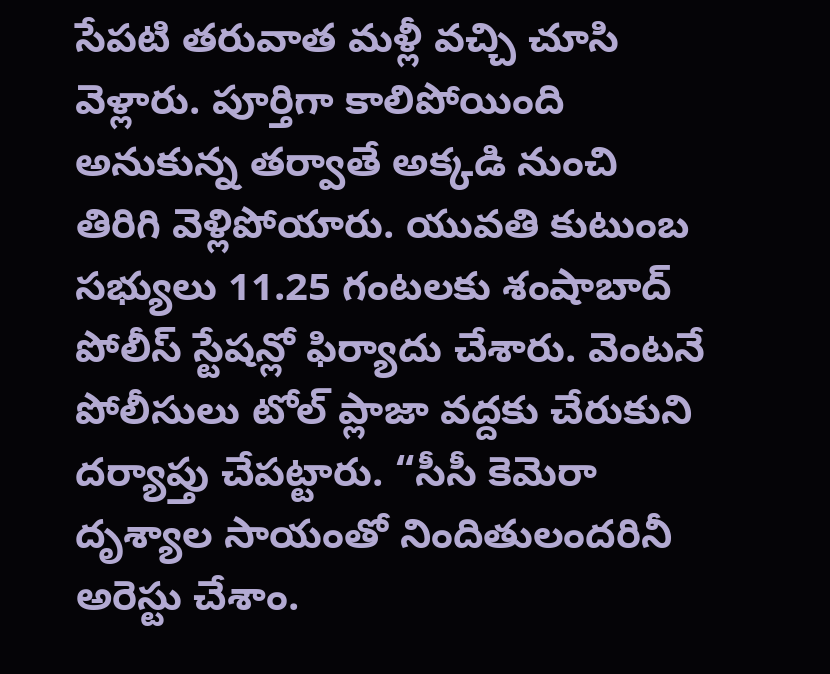సేపటి తరువాత మళ్లీ వచ్చి చూసి వెళ్లారు. పూర్తిగా కాలిపోయింది అనుకున్న తర్వాతే అక్కడి నుంచి తిరిగి వెళ్లిపోయారు. యువతి కుటుంబ సభ్యులు 11.25 గంటలకు శంషాబాద్ పోలీస్ స్టేషన్లో ఫిర్యాదు చేశారు. వెంటనే పోలీసులు టోల్ ప్లాజా వద్దకు చేరుకుని దర్యాప్తు చేపట్టారు. “సీసీ కెమెరా దృశ్యాల సాయంతో నిందితులందరినీ అరెస్టు చేశాం.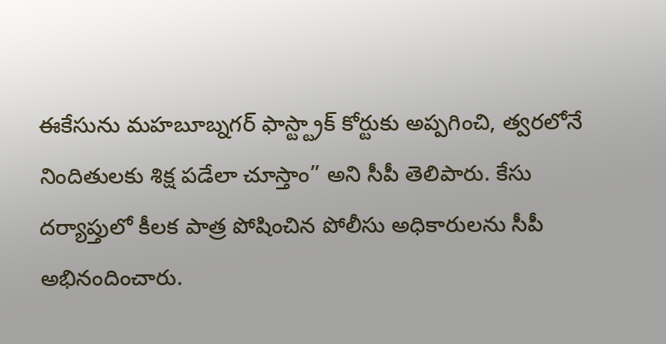ఈకేసును మహబూబ్నగర్ ఫాస్ట్ట్రాక్ కోర్టుకు అప్పగించి, త్వరలోనే నిందితులకు శిక్ష పడేలా చూస్తాం” అని సీపీ తెలిపారు. కేసు దర్యాప్తులో కీలక పాత్ర పోషించిన పోలీసు అధికారులను సీపీ అభినందించారు.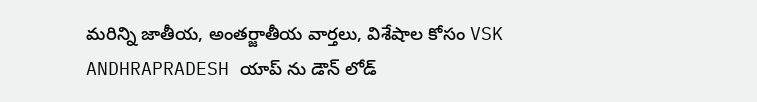మరిన్ని జాతీయ, అంతర్జాతీయ వార్తలు, విశేషాల కోసం VSK ANDHRAPRADESH యాప్ ను డౌన్ లోడ్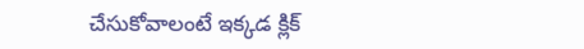చేసుకోవాలంటే ఇక్కడ క్లిక్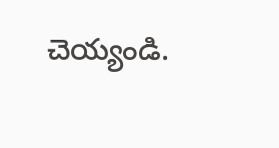చెయ్యండి.